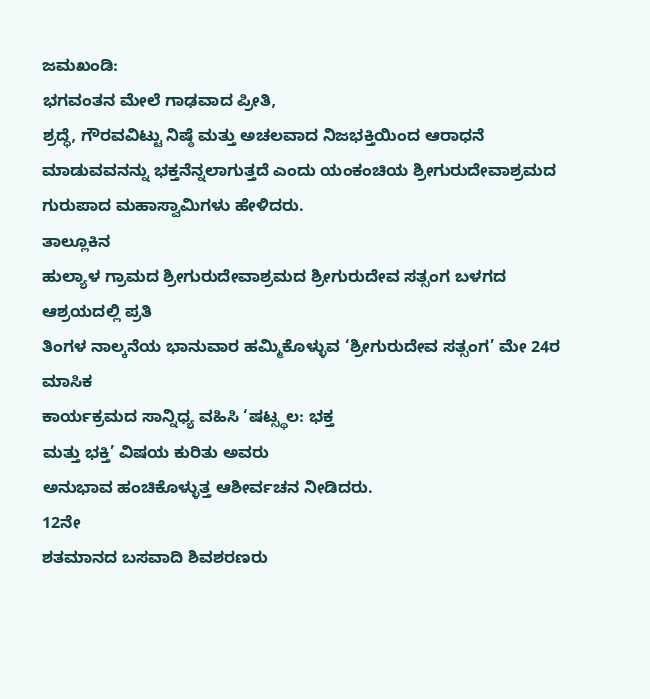ಜಮಖಂಡಿ:
ಭಗವಂತನ ಮೇಲೆ ಗಾಢವಾದ ಪ್ರೀತಿ,
ಶ್ರದ್ಧೆ, ಗೌರವವಿಟ್ಟು ನಿಷ್ಠೆ ಮತ್ತು ಅಚಲವಾದ ನಿಜಭಕ್ತಿಯಿಂದ ಆರಾಧನೆ ಮಾಡುವವನನ್ನು ಭಕ್ತನೆನ್ನಲಾಗುತ್ತದೆ ಎಂದು ಯಂಕಂಚಿಯ ಶ್ರೀಗುರುದೇವಾಶ್ರಮದ
ಗುರುಪಾದ ಮಹಾಸ್ವಾಮಿಗಳು ಹೇಳಿದರು.
ತಾಲ್ಲೂಕಿನ
ಹುಲ್ಯಾಳ ಗ್ರಾಮದ ಶ್ರೀಗುರುದೇವಾಶ್ರಮದ ಶ್ರೀಗುರುದೇವ ಸತ್ಸಂಗ ಬಳಗದ ಆಶ್ರಯದಲ್ಲಿ ಪ್ರತಿ
ತಿಂಗಳ ನಾಲ್ಕನೆಯ ಭಾನುವಾರ ಹಮ್ಮಿಕೊಳ್ಳುವ ‘ಶ್ರೀಗುರುದೇವ ಸತ್ಸಂಗ’ ಮೇ 24ರ ಮಾಸಿಕ
ಕಾರ್ಯಕ್ರಮದ ಸಾನ್ನಿಧ್ಯ ವಹಿಸಿ ‘ಷಟ್ಸ್ಥಲ: ಭಕ್ತ
ಮತ್ತು ಭಕ್ತಿ’ ವಿಷಯ ಕುರಿತು ಅವರು
ಅನುಭಾವ ಹಂಚಿಕೊಳ್ಳುತ್ತ ಆಶೀರ್ವಚನ ನೀಡಿದರು.
12ನೇ
ಶತಮಾನದ ಬಸವಾದಿ ಶಿವಶರಣರು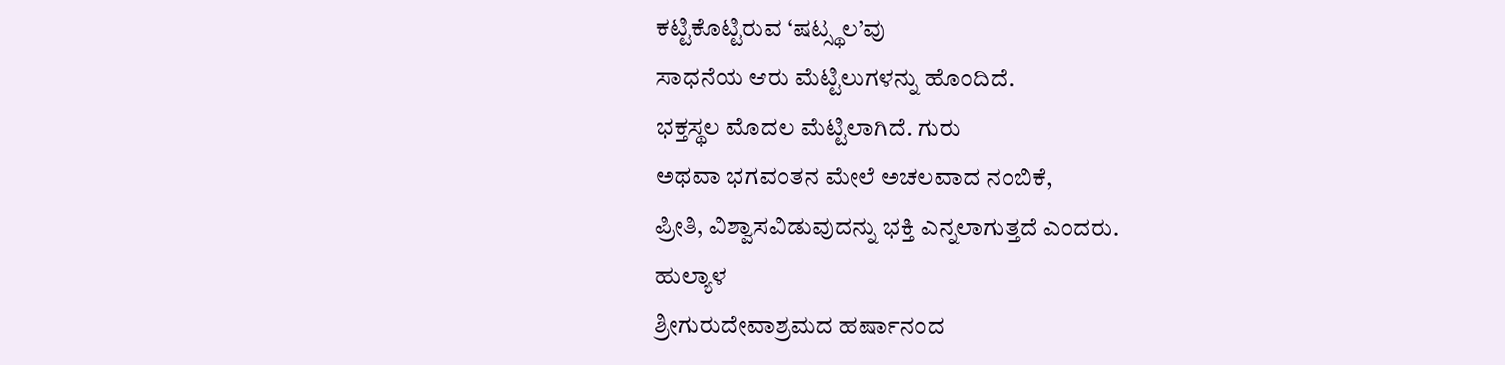ಕಟ್ಟಿಕೊಟ್ಟಿರುವ ‘ಷಟ್ಸ್ಥಲ’ವು
ಸಾಧನೆಯ ಆರು ಮೆಟ್ಟಿಲುಗಳನ್ನು ಹೊಂದಿದೆ.
ಭಕ್ತಸ್ಥಲ ಮೊದಲ ಮೆಟ್ಟಿಲಾಗಿದೆ. ಗುರು
ಅಥವಾ ಭಗವಂತನ ಮೇಲೆ ಅಚಲವಾದ ನಂಬಿಕೆ,
ಪ್ರೀತಿ, ವಿಶ್ವಾಸವಿಡುವುದನ್ನು ಭಕ್ತಿ ಎನ್ನಲಾಗುತ್ತದೆ ಎಂದರು.
ಹುಲ್ಯಾಳ
ಶ್ರೀಗುರುದೇವಾಶ್ರಮದ ಹರ್ಷಾನಂದ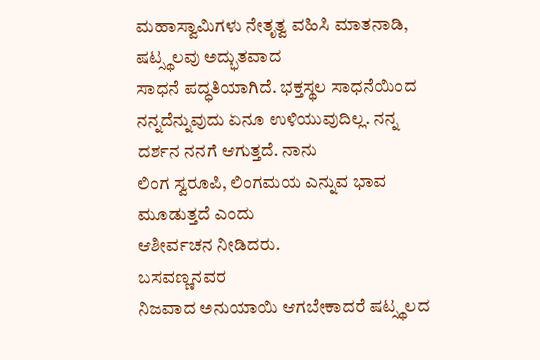ಮಹಾಸ್ವಾಮಿಗಳು ನೇತೃತ್ವ ವಹಿಸಿ ಮಾತನಾಡಿ, ಷಟ್ಸ್ಥಲವು ಅದ್ಭುತವಾದ
ಸಾಧನೆ ಪದ್ಧತಿಯಾಗಿದೆ. ಭಕ್ತಸ್ಥಲ ಸಾಧನೆಯಿಂದ ನನ್ನದೆನ್ನುವುದು ಏನೂ ಉಳಿಯುವುದಿಲ್ಲ. ನನ್ನ
ದರ್ಶನ ನನಗೆ ಆಗುತ್ತದೆ. ನಾನು
ಲಿಂಗ ಸ್ವರೂಪಿ, ಲಿಂಗಮಯ ಎನ್ನುವ ಭಾವ ಮೂಡುತ್ತದೆ ಎಂದು
ಆಶೀರ್ವಚನ ನೀಡಿದರು.
ಬಸವಣ್ಣನವರ
ನಿಜವಾದ ಅನುಯಾಯಿ ಆಗಬೇಕಾದರೆ ಷಟ್ಸ್ಥಲದ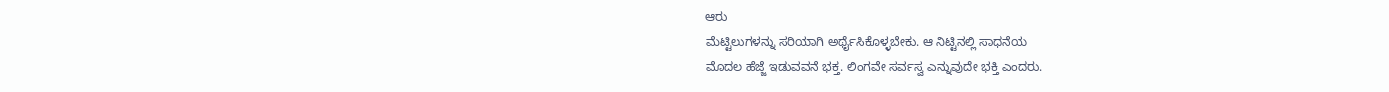ಆರು
ಮೆಟ್ಟಿಲುಗಳನ್ನು ಸರಿಯಾಗಿ ಅರ್ಥೈಸಿಕೊಳ್ಳಬೇಕು. ಆ ನಿಟ್ಟಿನಲ್ಲಿ ಸಾಧನೆಯ
ಮೊದಲ ಹೆಜ್ಜೆ ಇಡುವವನೆ ಭಕ್ತ. ಲಿಂಗವೇ ಸರ್ವಸ್ವ ಎನ್ನುವುದೇ ಭಕ್ತಿ ಎಂದರು.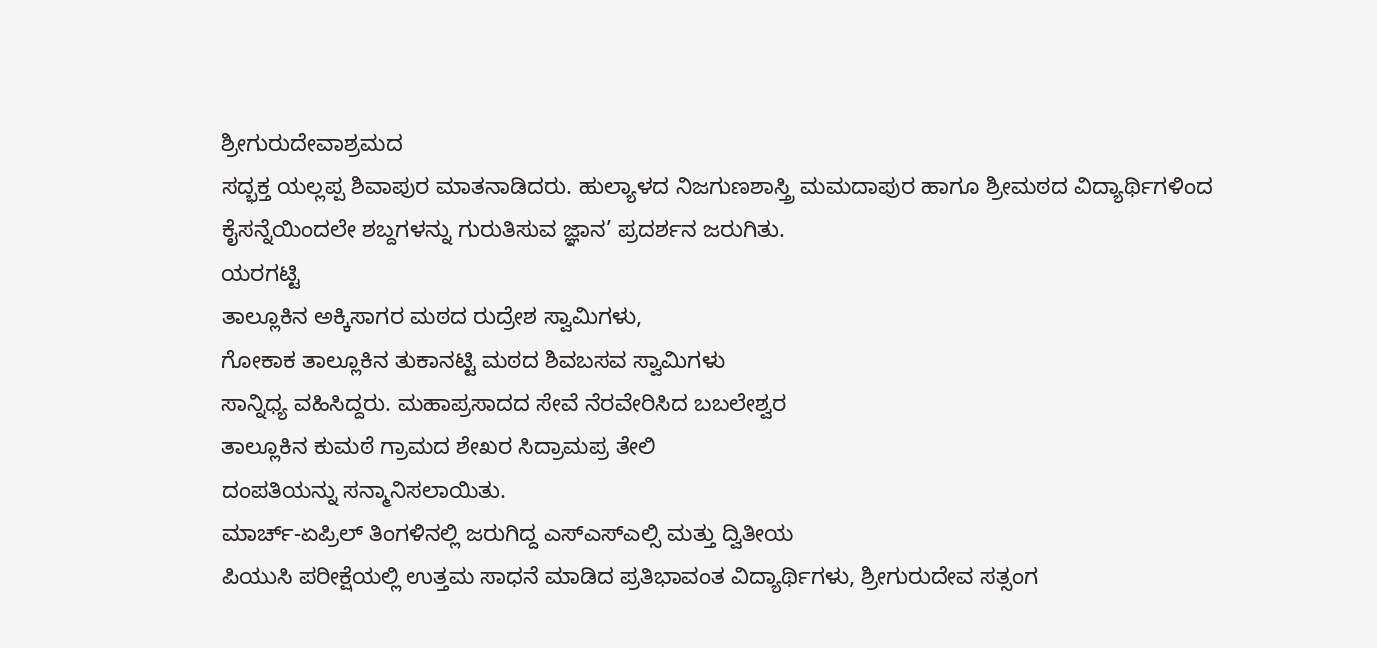ಶ್ರೀಗುರುದೇವಾಶ್ರಮದ
ಸದ್ಭಕ್ತ ಯಲ್ಲಪ್ಪ ಶಿವಾಪುರ ಮಾತನಾಡಿದರು. ಹುಲ್ಯಾಳದ ನಿಜಗುಣಶಾಸ್ತ್ರಿ ಮಮದಾಪುರ ಹಾಗೂ ಶ್ರೀಮಠದ ವಿದ್ಯಾರ್ಥಿಗಳಿಂದ
ಕೈಸನ್ನೆಯಿಂದಲೇ ಶಬ್ದಗಳನ್ನು ಗುರುತಿಸುವ ಜ್ಞಾನ’ ಪ್ರದರ್ಶನ ಜರುಗಿತು.
ಯರಗಟ್ಟಿ
ತಾಲ್ಲೂಕಿನ ಅಕ್ಕಿಸಾಗರ ಮಠದ ರುದ್ರೇಶ ಸ್ವಾಮಿಗಳು,
ಗೋಕಾಕ ತಾಲ್ಲೂಕಿನ ತುಕಾನಟ್ಟಿ ಮಠದ ಶಿವಬಸವ ಸ್ವಾಮಿಗಳು
ಸಾನ್ನಿಧ್ಯ ವಹಿಸಿದ್ದರು. ಮಹಾಪ್ರಸಾದದ ಸೇವೆ ನೆರವೇರಿಸಿದ ಬಬಲೇಶ್ವರ
ತಾಲ್ಲೂಕಿನ ಕುಮಠೆ ಗ್ರಾಮದ ಶೇಖರ ಸಿದ್ರಾಮಪ್ರ ತೇಲಿ
ದಂಪತಿಯನ್ನು ಸನ್ಮಾನಿಸಲಾಯಿತು.
ಮಾರ್ಚ್-ಏಪ್ರಿಲ್ ತಿಂಗಳಿನಲ್ಲಿ ಜರುಗಿದ್ದ ಎಸ್ಎಸ್ಎಲ್ಸಿ ಮತ್ತು ದ್ವಿತೀಯ
ಪಿಯುಸಿ ಪರೀಕ್ಷೆಯಲ್ಲಿ ಉತ್ತಮ ಸಾಧನೆ ಮಾಡಿದ ಪ್ರತಿಭಾವಂತ ವಿದ್ಯಾರ್ಥಿಗಳು, ಶ್ರೀಗುರುದೇವ ಸತ್ಸಂಗ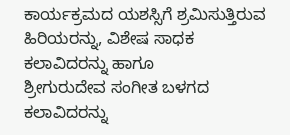ಕಾರ್ಯಕ್ರಮದ ಯಶಸ್ಸಿಗೆ ಶ್ರಮಿಸುತ್ತಿರುವ ಹಿರಿಯರನ್ನು, ವಿಶೇಷ ಸಾಧಕ ಕಲಾವಿದರನ್ನು ಹಾಗೂ
ಶ್ರೀಗುರುದೇವ ಸಂಗೀತ ಬಳಗದ ಕಲಾವಿದರನ್ನು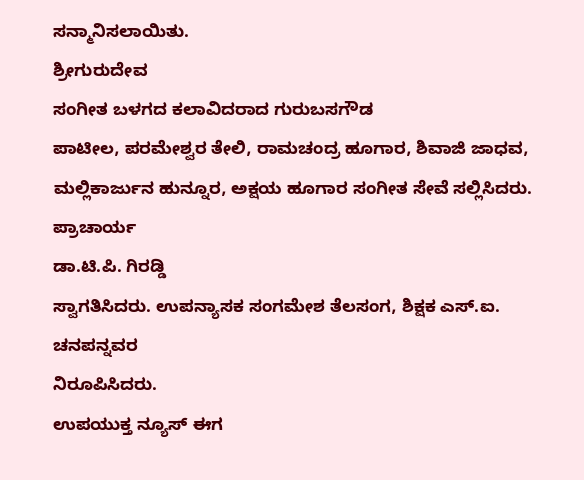ಸನ್ಮಾನಿಸಲಾಯಿತು.
ಶ್ರೀಗುರುದೇವ
ಸಂಗೀತ ಬಳಗದ ಕಲಾವಿದರಾದ ಗುರುಬಸಗೌಡ
ಪಾಟೀಲ, ಪರಮೇಶ್ವರ ತೇಲಿ, ರಾಮಚಂದ್ರ ಹೂಗಾರ, ಶಿವಾಜಿ ಜಾಧವ, ಮಲ್ಲಿಕಾರ್ಜುನ ಹುನ್ನೂರ, ಅಕ್ಷಯ ಹೂಗಾರ ಸಂಗೀತ ಸೇವೆ ಸಲ್ಲಿಸಿದರು. ಪ್ರಾಚಾರ್ಯ
ಡಾ.ಟಿ.ಪಿ. ಗಿರಡ್ಡಿ
ಸ್ವಾಗತಿಸಿದರು. ಉಪನ್ಯಾಸಕ ಸಂಗಮೇಶ ತೆಲಸಂಗ, ಶಿಕ್ಷಕ ಎಸ್.ಐ. ಚನಪನ್ನವರ
ನಿರೂಪಿಸಿದರು.
ಉಪಯುಕ್ತ ನ್ಯೂಸ್ ಈಗ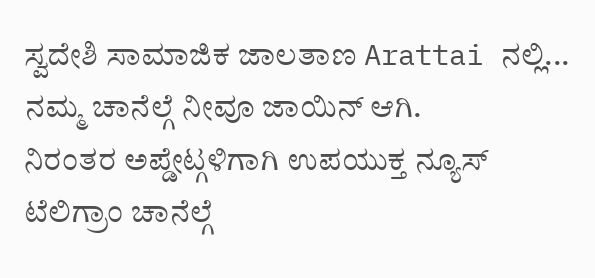ಸ್ವದೇಶಿ ಸಾಮಾಜಿಕ ಜಾಲತಾಣ Arattai ನಲ್ಲಿ... ನಮ್ಮ ಚಾನೆಲ್ಗೆ ನೀವೂ ಜಾಯಿನ್ ಆಗಿ.
ನಿರಂತರ ಅಪ್ಡೇಟ್ಗಳಿಗಾಗಿ ಉಪಯುಕ್ತ ನ್ಯೂಸ್ ಟೆಲಿಗ್ರಾಂ ಚಾನೆಲ್ಗೆ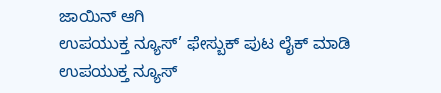ಜಾಯಿನ್ ಆಗಿ
ಉಪಯುಕ್ತ ನ್ಯೂಸ್’ ಫೇಸ್ಬುಕ್ ಪುಟ ಲೈಕ್ ಮಾಡಿ
ಉಪಯುಕ್ತ ನ್ಯೂಸ್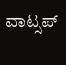ವಾಟ್ಸಪ್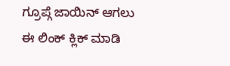ಗ್ರೂಪ್ಗೆ ಜಾಯಿನ್ ಆಗಲು ಈ ಲಿಂಕ್ ಕ್ಲಿಕ್ ಮಾಡಿ